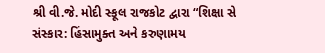શ્રી વી.જે. મોદી સ્કૂલ રાજકોટ દ્વારા “શિક્ષા સે સંસ્કાર: હિંસામુક્ત અને કરુણામય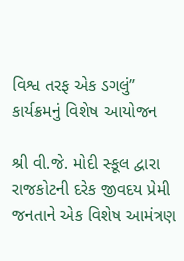વિશ્વ તરફ એક ડગલું” કાર્યક્રમનું વિશેષ આયોજન

શ્રી વી.જે. મોદી સ્કૂલ દ્વારા રાજકોટની દરેક જીવદય પ્રેમી જનતાને એક વિશેષ આમંત્રણ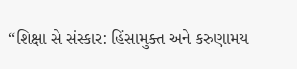“શિક્ષા સે સંસ્કાર: હિંસામુક્ત અને કરુણામય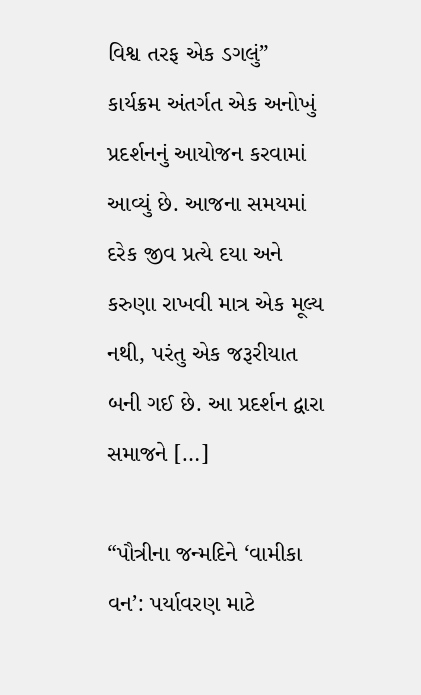વિશ્વ તરફ એક ડગલું” કાર્યક્રમ અંતર્ગત એક અનોખું પ્રદર્શનનું આયોજન કરવામાં આવ્યું છે. આજના સમયમાં દરેક જીવ પ્રત્યે દયા અને કરુણા રાખવી માત્ર એક મૂલ્ય નથી, પરંતુ એક જરૂરીયાત બની ગઈ છે. આ પ્રદર્શન દ્વારા સમાજને […]

“પૌત્રીના જન્મદિને ‘વામીકા વન’: પર્યાવરણ માટે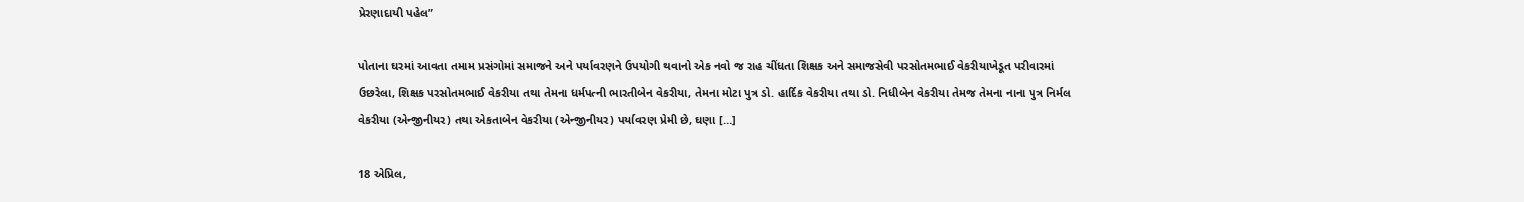પ્રેરણાદાયી પહેલ”

પોતાના ઘરમાં આવતા તમામ પ્રસંગોમાં સમાજને અને પર્યાવરણને ઉપયોગી થવાનો એક નવો જ રાહ ચીંધતા શિક્ષક અને સમાજસેવી પરસોતમભાઈ વેકરીયાખેડૂત પરીવારમાં ઉછરેલા, શિક્ષક પરસોતમભાઈ વેકરીયા તથા તેમના ધર્મપત્ની ભારતીબેન વેકરીયા, તેમના મોટા પુત્ર ડો. હાર્દિક વેકરીયા તથા ડો. નિધીબેન વેકરીયા તેમજ તેમના નાના પુત્ર નિર્મલ વેકરીયા (એન્જીનીયર) તથા એકતાબેન વેકરીયા (એન્જીનીયર) પર્યાવરણ પ્રેમી છે, ઘણા […]

18 એપ્રિલ,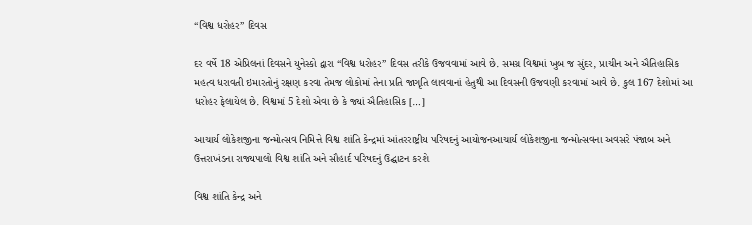“વિશ્વ ધરોહર” દિવસ

દર વર્ષે 18 એપ્રિલનાં દિવસને યુનેસ્કો દ્વારા “વિશ્વ ધરોહર” દિવસ તરીકે ઉજવવામાં આવે છે. સમગ્ર વિશ્વમાં ખુબ જ સુંદર, પ્રાચીન અને ઐતિહાસિક મહત્વ ધરાવતી ઇમારતોનું રક્ષણ કરવા તેમજ લોકોમાં તેના પ્રતિ જાગૃતિ લાવવાનાં હેતુથી આ દિવસની ઉજવણી કરવામાં આવે છે. કુલ 167 દેશોમાં આ ધરોહર ફેલાયેલ છે. વિશ્વમાં 5 દેશો એવા છે કે જ્યાં ઐતિહાસિક […]

આચાર્ય લોકેશજીના જન્મોત્સવ નિમિત્તે વિશ્વ શાંતિ કેન્દ્રમાં આંતરરાષ્ટ્રીય પરિષદનું આયોજનઆચાર્ય લોકેશજીના જન્મોત્સવના અવસરે પંજાબ અને ઉત્તરાખંડના રાજ્યપાલો વિશ્વ શાંતિ અને સૌહાર્દ પરિષદનું ઉદ્ઘાટન કરશે

વિશ્વ શાંતિ કેન્દ્ર અને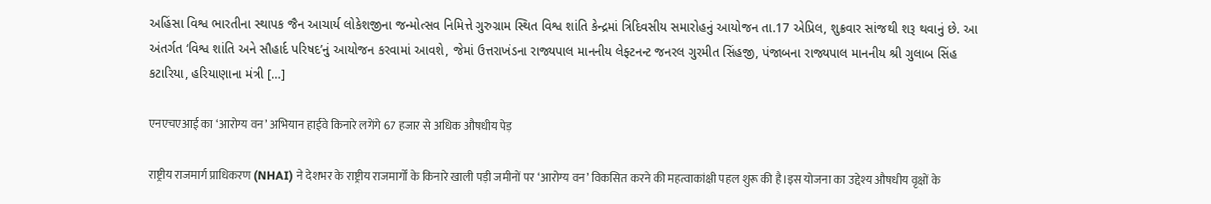અહિંસા વિશ્વ ભારતીના સ્થાપક જૈન આચાર્ય લોકેશજીના જન્મોત્સવ નિમિત્તે ગુરુગ્રામ સ્થિત વિશ્વ શાંતિ કેન્દ્રમાં ત્રિદિવસીય સમારોહનું આયોજન તા.17 એપ્રિલ, શુક્રવાર સાંજથી શરૂ થવાનું છે. આ અંતર્ગત ‘વિશ્વ શાંતિ અને સૌહાર્દ પરિષદ’નું આયોજન કરવામાં આવશે, જેમાં ઉત્તરાખંડના રાજ્યપાલ માનનીય લેફ્ટનન્ટ જનરલ ગુરમીત સિંહજી, પંજાબના રાજ્યપાલ માનનીય શ્રી ગુલાબ સિંહ કટારિયા, હરિયાણાના મંત્રી […]

एनएचएआई का ‘आरोग्य वन’ अभियान हाईवे किनारे लगेंगे 67 हजार से अधिक औषधीय पेड़

राष्ट्रीय राजमार्ग प्राधिकरण (NHAI) ने देशभर के राष्ट्रीय राजमार्गों के किनारे खाली पड़ी जमीनों पर ‘आरोग्य वन’ विकसित करने की महत्वाकांक्षी पहल शुरू की है।इस योजना का उद्देश्य औषधीय वृक्षों के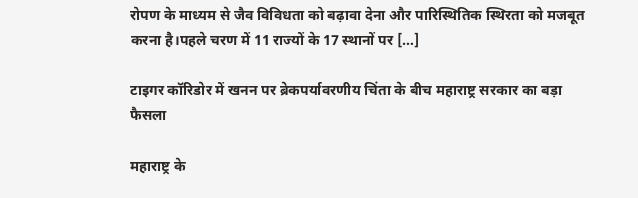रोपण के माध्यम से जैव विविधता को बढ़ावा देना और पारिस्थितिक स्थिरता को मजबूत करना है।पहले चरण में 11 राज्यों के 17 स्थानों पर […]

टाइगर कॉरिडोर में खनन पर ब्रेकपर्यावरणीय चिंता के बीच महाराष्ट्र सरकार का बड़ा फैसला

महाराष्ट्र के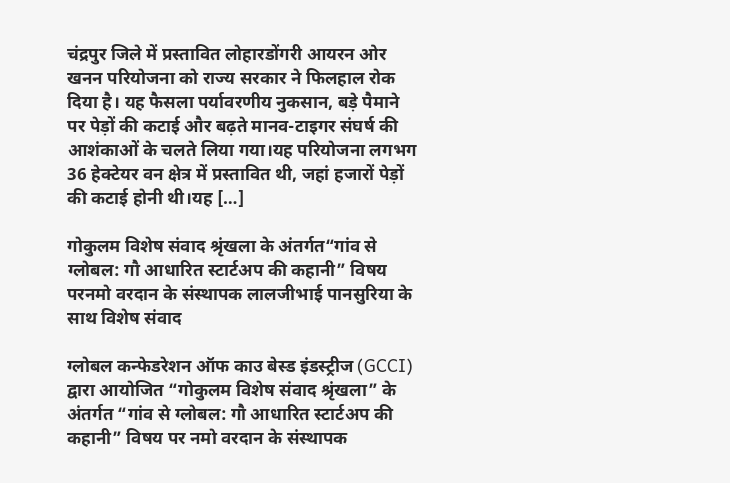चंद्रपुर जिले में प्रस्तावित लोहारडोंगरी आयरन ओर खनन परियोजना को राज्य सरकार ने फिलहाल रोक दिया है। यह फैसला पर्यावरणीय नुकसान, बड़े पैमाने पर पेड़ों की कटाई और बढ़ते मानव-टाइगर संघर्ष की आशंकाओं के चलते लिया गया।यह परियोजना लगभग 36 हेक्टेयर वन क्षेत्र में प्रस्तावित थी, जहां हजारों पेड़ों की कटाई होनी थी।यह […]

गोकुलम विशेष संवाद श्रृंखला के अंतर्गत“गांव से ग्लोबल: गौ आधारित स्टार्टअप की कहानी” विषय परनमो वरदान के संस्थापक लालजीभाई पानसुरिया के साथ विशेष संवाद

ग्लोबल कन्फेडरेशन ऑफ काउ बेस्ड इंडस्ट्रीज (GCCI) द्वारा आयोजित “गोकुलम विशेष संवाद श्रृंखला” के अंतर्गत “गांव से ग्लोबल: गौ आधारित स्टार्टअप की कहानी” विषय पर नमो वरदान के संस्थापक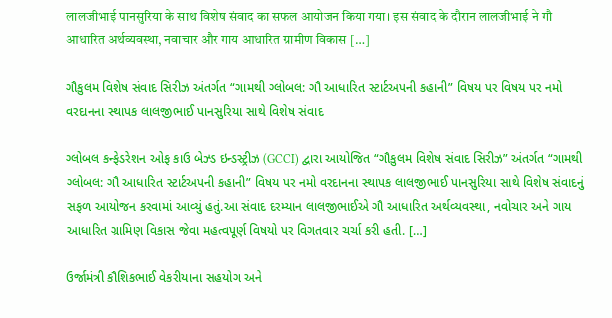लालजीभाई पानसुरिया के साथ विशेष संवाद का सफल आयोजन किया गया। इस संवाद के दौरान लालजीभाई ने गौ आधारित अर्थव्यवस्था, नवाचार और गाय आधारित ग्रामीण विकास […]

ગૌકુલમ વિશેષ સંવાદ સિરીઝ અંતર્ગત “ગામથી ગ્લોબલ: ગૌ આધારિત સ્ટાર્ટઅપની કહાની” વિષય પર વિષય પર નમો વરદાનના સ્થાપક લાલજીભાઈ પાનસુરિયા સાથે વિશેષ સંવાદ

ગ્લોબલ કન્ફેડરેશન ઓફ કાઉ બેઝ્ડ ઇન્ડસ્ટ્રીઝ (GCCI) દ્વારા આયોજિત “ગૌકુલમ વિશેષ સંવાદ સિરીઝ” અંતર્ગત “ગામથી ગ્લોબલ: ગૌ આધારિત સ્ટાર્ટઅપની કહાની” વિષય પર નમો વરદાનના સ્થાપક લાલજીભાઈ પાનસુરિયા સાથે વિશેષ સંવાદનું સફળ આયોજન કરવામાં આવ્યું હતું.આ સંવાદ દરમ્યાન લાલજીભાઈએ ગૌ આધારિત અર્થવ્યવસ્થા, નવોચાર અને ગાય આધારિત ગ્રામિણ વિકાસ જેવા મહત્વપૂર્ણ વિષયો પર વિગતવાર ચર્ચા કરી હતી. […]

ઉર્જામંત્રી કૌશિકભાઈ વેકરીયાના સહયોગ અને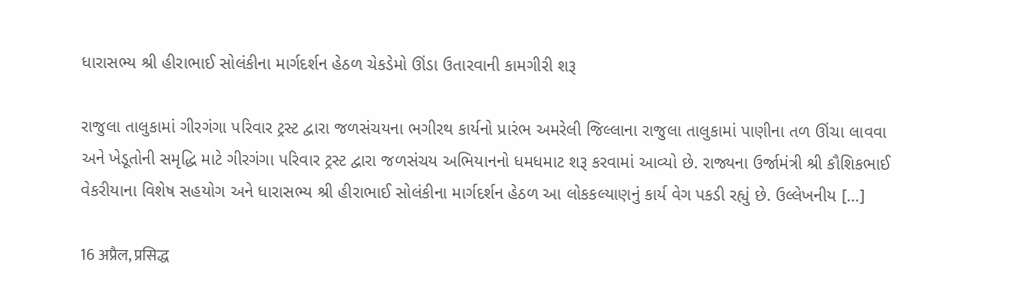ધારાસભ્ય શ્રી હીરાભાઈ સોલંકીના માર્ગદર્શન હેઠળ ચેકડેમો ઊંડા ઉતારવાની કામગીરી શરૂ

રાજુલા તાલુકામાં ગીરગંગા પરિવાર ટ્રસ્ટ દ્વારા જળસંચયના ભગીરથ કાર્યનો પ્રારંભ અમરેલી જિલ્લાના રાજુલા તાલુકામાં પાણીના તળ ઊંચા લાવવા અને ખેડૂતોની સમૃદ્ધિ માટે ગીરગંગા પરિવાર ટ્રસ્ટ દ્વારા જળસંચય અભિયાનનો ધમધમાટ શરૂ કરવામાં આવ્યો છે. રાજ્યના ઉર્જામંત્રી શ્રી કૌશિકભાઈ વેકરીયાના વિશેષ સહયોગ અને ધારાસભ્ય શ્રી હીરાભાઈ સોલંકીના માર્ગદર્શન હેઠળ આ લોકકલ્યાણનું કાર્ય વેગ પકડી રહ્યું છે. ઉલ્લેખનીય […]

16 अप्रैल, प्रसिद्ध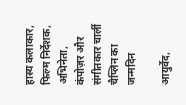हास्य कलाकार, फिल्म निर्देशक, अभिनेता, कंपोज़र और संगीतकार चार्ली चैप्लिन का जन्मदिन

आयुर्वेद,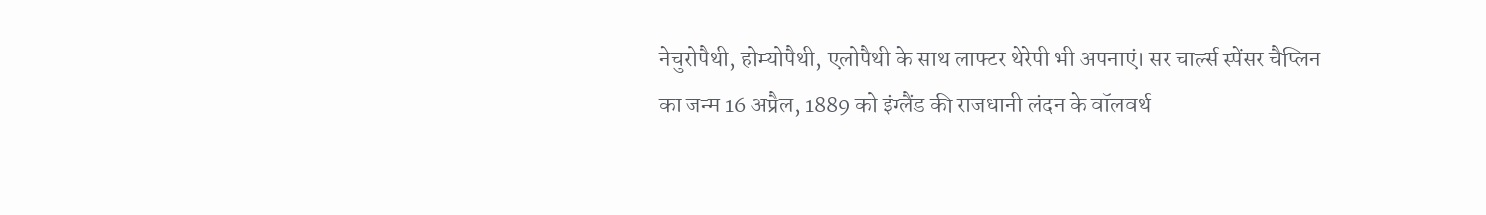नेचुरोपैथी, होम्योपैथी, एलोपैथी के साथ लाफ्टर थेरेपी भी अपनाएं। सर चार्ल्स स्पेंसर चैप्लिन का जन्म 16 अप्रैल, 1889 को इंग्लैंड की राजधानी लंदन के वॉलवर्थ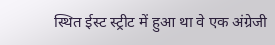स्थित ईस्ट स्ट्रीट में हुआ था वे एक अंग्रेजी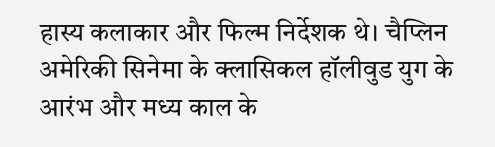हास्य कलाकार और फिल्म निर्देशक थे। चैप्लिन अमेरिकी सिनेमा के क्लासिकल हॉलीवुड युग के आरंभ और मध्य काल के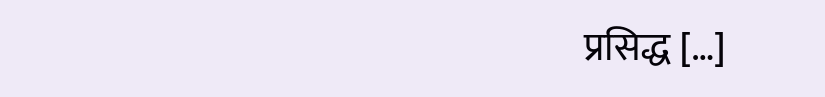प्रसिद्ध […]